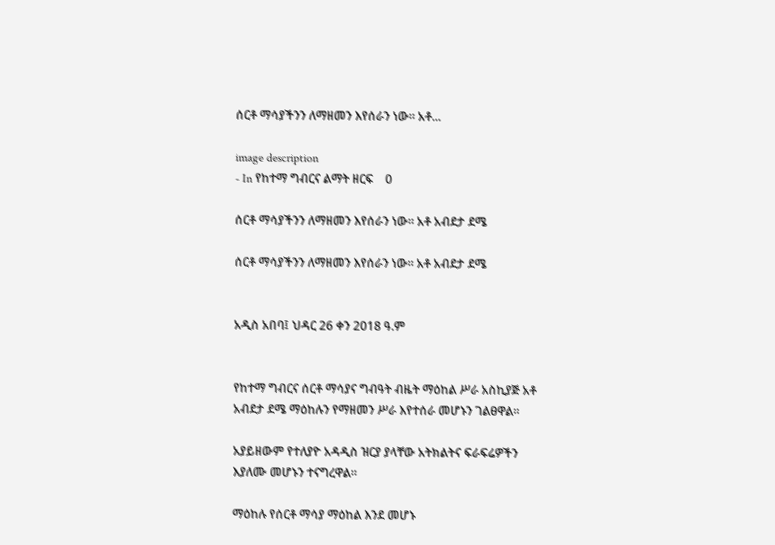ሰርቶ ማሳያችንን ለማዘመን እየሰራን ነው። አቶ...

image description
- In የከተማ ግብርና ልማት ዘርፍ    0

ሰርቶ ማሳያችንን ለማዘመን እየሰራን ነው። አቶ አብደታ ደሜ

ሰርቶ ማሳያችንን ለማዘመን እየሰራን ነው። አቶ አብደታ ደሜ


አዲስ አበባ፤ ህዳር 26 ቀን 2018 ዓ.ም


የከተማ ግብርና ሰርቶ ማሳያና ግብዓት ብዜት ማዕከል ሥራ አስኪያጅ አቶ አብደታ ደሜ ማዕከሉን የማዘመን ሥራ እየተሰራ መሆኑን ገልፀዋል።

አያይዘውም የተለያዮ አዳዲስ ዝርያ ያላቸው አትክልትና ፍራፍሬዎችን እያለሙ መሆኑን ተናግረዋል።

ማዕከሉ የሰርቶ ማሳያ ማዕከል እንደ መሆኑ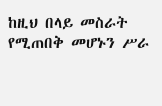ከዚህ በላይ መስራት የሚጠበቅ መሆኑን ሥራ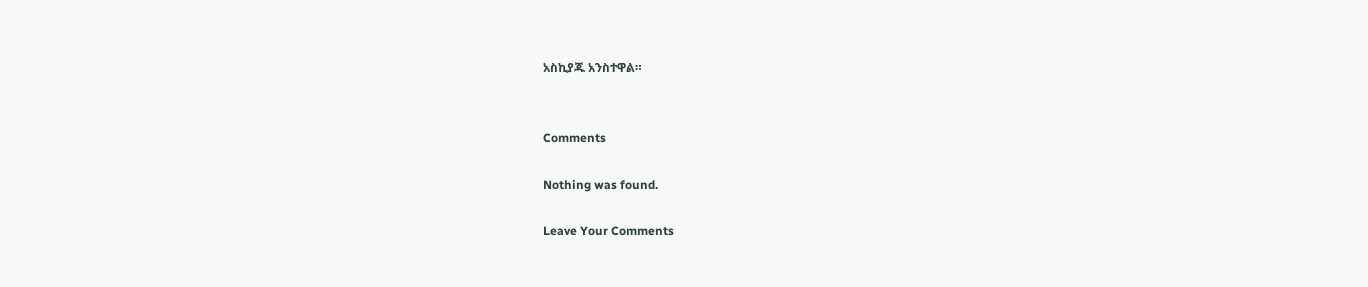አስኪያጁ አንስተዋል።


Comments

Nothing was found.

Leave Your Comments